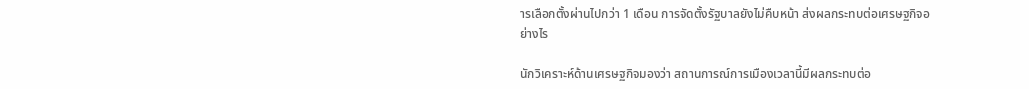ารเลือกตั้งผ่านไปกว่า 1 เดือน การจัดตั้งรัฐบาลยังไม่คืบหน้า ส่งผลกระทบต่อเศรษฐกิจอย่างไร

นักวิเคราะห์ด้านเศรษฐกิจมองว่า สถานการณ์การเมืองเวลานี้มีผลกระทบต่อ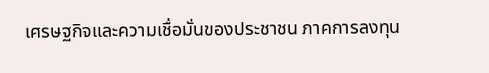เศรษฐกิจและความเชื่อมั่นของประชาชน ภาคการลงทุน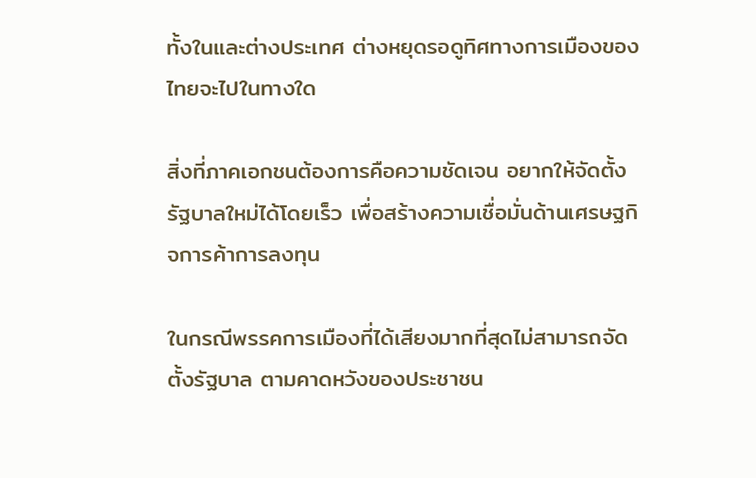ทั้งในและต่างประเทศ ต่างหยุดรอดูทิศทางการเมืองของไทยจะไปในทางใด

สิ่งที่ภาคเอกชนต้องการคือความชัดเจน อยากให้จัดตั้งรัฐบาลใหม่ได้โดยเร็ว เพื่อสร้างความเชื่อมั่นด้านเศรษฐกิจการค้าการลงทุน

ในกรณีพรรคการเมืองที่ได้เสียงมากที่สุดไม่สามารถจัดตั้งรัฐบาล ตามคาดหวังของประชาชน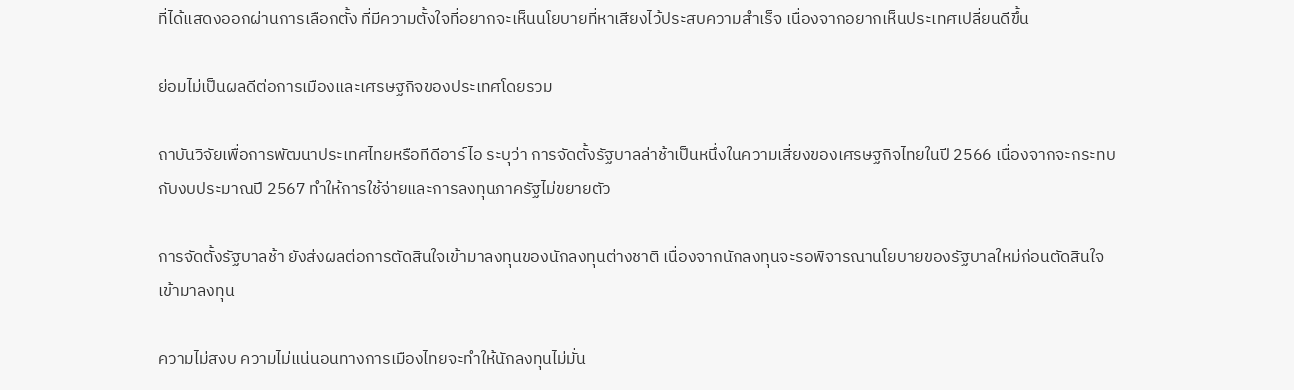ที่ได้แสดงออกผ่านการเลือกตั้ง ที่มีความตั้งใจที่อยากจะเห็นนโยบายที่หาเสียงไว้ประสบความสำเร็จ เนื่องจากอยากเห็นประเทศเปลี่ยนดีขึ้น

ย่อมไม่เป็นผลดีต่อการเมืองและเศรษฐกิจของประเทศโดยรวม

ถาบันวิจัยเพื่อการพัฒนาประเทศไทยหรือทีดีอาร์ไอ ระบุว่า การจัดตั้งรัฐบาลล่าช้าเป็นหนึ่งในความเสี่ยงของเศรษฐกิจไทยในปี 2566 เนื่องจากจะกระทบกับงบประมาณปี 2567 ทำให้การใช้จ่ายและการลงทุนภาครัฐไม่ขยายตัว

การจัดตั้งรัฐบาลช้า ยังส่งผลต่อการตัดสินใจเข้ามาลงทุนของนักลงทุนต่างชาติ เนื่องจากนักลงทุนจะรอพิจารณานโยบายของรัฐบาลใหม่ก่อนตัดสินใจเข้ามาลงทุน

ความไม่สงบ ความไม่แน่นอนทางการเมืองไทยจะทำให้นักลงทุนไม่มั่น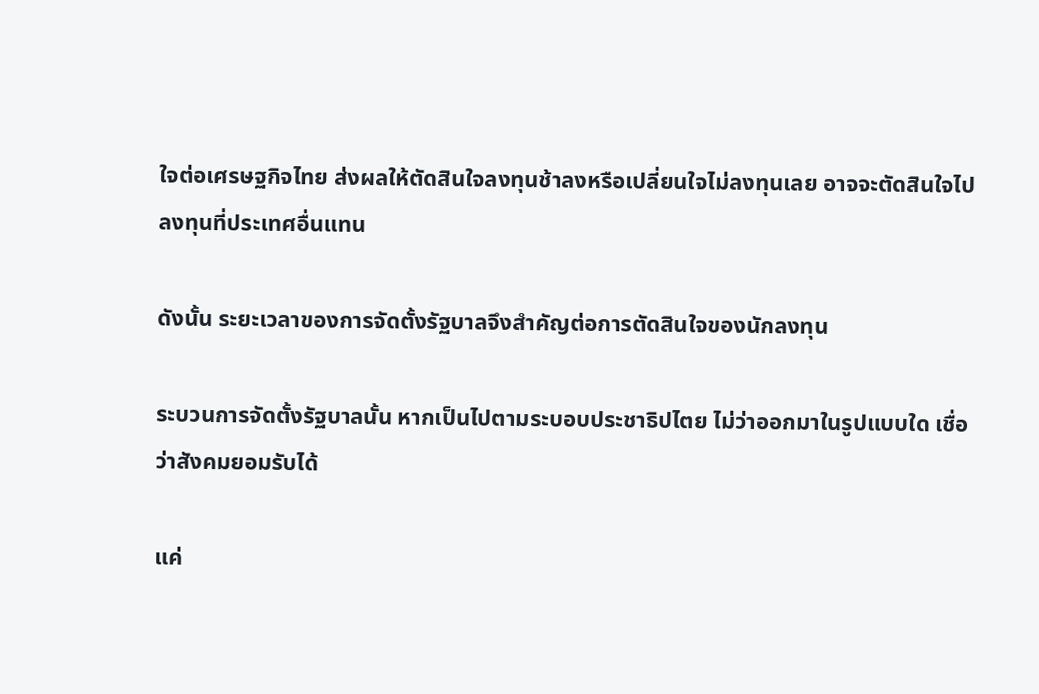ใจต่อเศรษฐกิจไทย ส่งผลให้ตัดสินใจลงทุนช้าลงหรือเปลี่ยนใจไม่ลงทุนเลย อาจจะตัดสินใจไปลงทุนที่ประเทศอื่นแทน

ดังนั้น ระยะเวลาของการจัดตั้งรัฐบาลจึงสำคัญต่อการตัดสินใจของนักลงทุน

ระบวนการจัดตั้งรัฐบาลนั้น หากเป็นไปตามระบอบประชาธิปไตย ไม่ว่าออกมาในรูปแบบใด เชื่อว่าสังคมยอมรับได้

แค่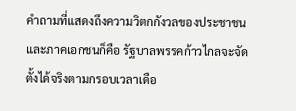คำถามที่แสดงถึงความวิตกกังวลของประชาชนและภาคเอกชนก็คือ รัฐบาลพรรคก้าวไกลจะจัดตั้งได้จริงตามกรอบเวลาเดือ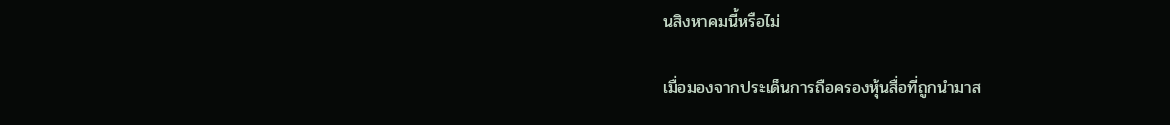นสิงหาคมนี้หรือไม่

เมื่อมองจากประเด็นการถือครองหุ้นสื่อที่ถูกนำมาส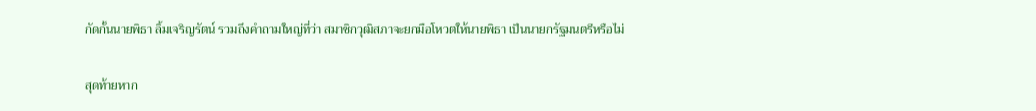กัดกั้นนายพิธา ลิ้มเจริญรัตน์ รวมถึงคำถามใหญ่ที่ว่า สมาชิกวุฒิสภาจะยกมือโหวตให้นายพิธา เป็นนายกรัฐมนตรีหรือไม่

สุดท้ายหาก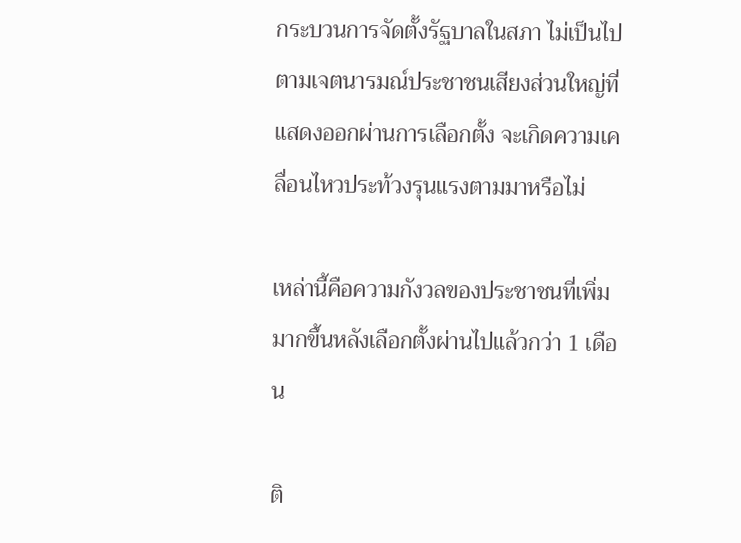กระบวนการจัดตั้งรัฐบาลในสภา ไม่เป็นไปตามเจตนารมณ์ประชาชนเสียงส่วนใหญ่ที่แสดงออกผ่านการเลือกตั้ง จะเกิดความเคลื่อนไหวประท้วงรุนแรงตามมาหรือไม่

เหล่านี้คือความกังวลของประชาชนที่เพิ่มมากขึ้นหลังเลือกตั้งผ่านไปแล้วกว่า 1 เดือน

ติ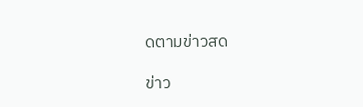ดตามข่าวสด

ข่าว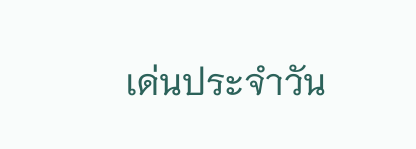เด่นประจำวัน